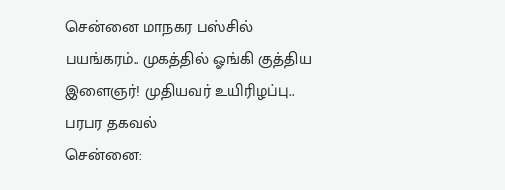சென்னை மாநகர பஸ்சில் பயங்கரம்.. முகத்தில் ஓங்கி குத்திய இளைஞர்! முதியவர் உயிரிழப்பு.. பரபர தகவல்
சென்னை: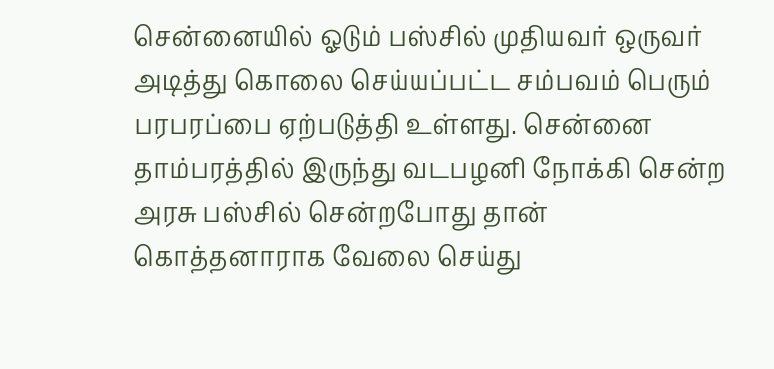சென்னையில் ஓடும் பஸ்சில் முதியவர் ஒருவர் அடித்து கொலை செய்யப்பட்ட சம்பவம் பெரும் பரபரப்பை ஏற்படுத்தி உள்ளது. சென்னை தாம்பரத்தில் இருந்து வடபழனி நோக்கி சென்ற அரசு பஸ்சில் சென்றபோது தான் கொத்தனாராக வேலை செய்து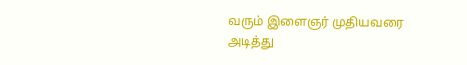வரும் இளைஞர் முதியவரை அடித்து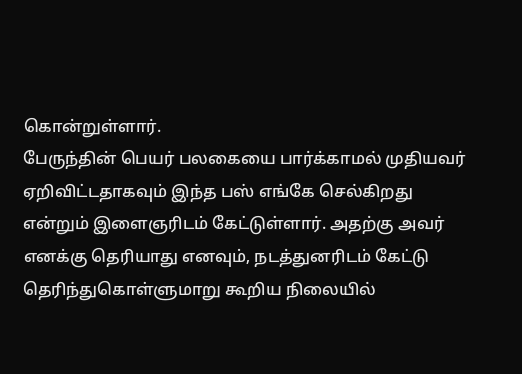கொன்றுள்ளார்.
பேருந்தின் பெயர் பலகையை பார்க்காமல் முதியவர் ஏறிவிட்டதாகவும் இந்த பஸ் எங்கே செல்கிறது என்றும் இளைஞரிடம் கேட்டுள்ளார். அதற்கு அவர் எனக்கு தெரியாது எனவும், நடத்துனரிடம் கேட்டு தெரிந்துகொள்ளுமாறு கூறிய நிலையில்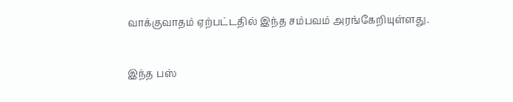வாக்குவாதம் ஏற்பட்டதில் இந்த சம்பவம் அரங்கேறியுள்ளது.

இந்த பஸ்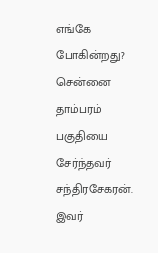எங்கே போகின்றது?
சென்னை தாம்பரம் பகுதியை சேர்ந்தவர் சந்திரசேகரன். இவர்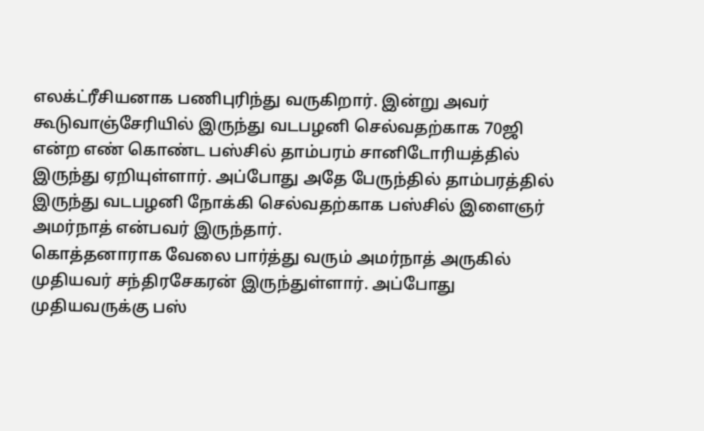எலக்ட்ரீசியனாக பணிபுரிந்து வருகிறார். இன்று அவர் கூடுவாஞ்சேரியில் இருந்து வடபழனி செல்வதற்காக 70ஜி என்ற எண் கொண்ட பஸ்சில் தாம்பரம் சானிடோரியத்தில் இருந்து ஏறியுள்ளார். அப்போது அதே பேருந்தில் தாம்பரத்தில் இருந்து வடபழனி நோக்கி செல்வதற்காக பஸ்சில் இளைஞர் அமர்நாத் என்பவர் இருந்தார்.
கொத்தனாராக வேலை பார்த்து வரும் அமர்நாத் அருகில் முதியவர் சந்திரசேகரன் இருந்துள்ளார். அப்போது முதியவருக்கு பஸ்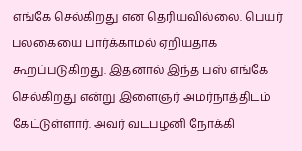எங்கே செல்கிறது என தெரியவில்லை. பெயர் பலகையை பார்க்காமல் ஏறியதாக கூறப்படுகிறது. இதனால் இந்த பஸ் எங்கே செல்கிறது என்று இளைஞர் அமர்நாத்திடம் கேட்டுள்ளார். அவர் வடபழனி நோக்கி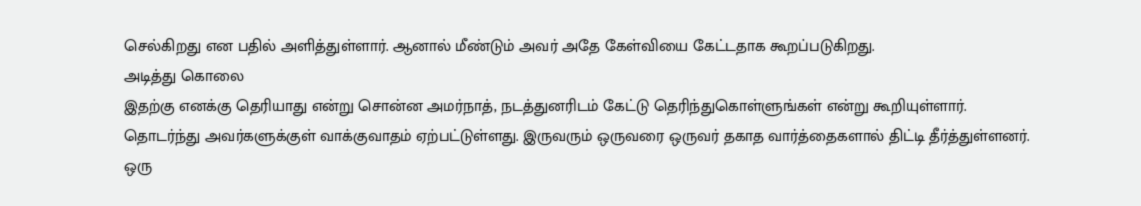செல்கிறது என பதில் அளித்துள்ளார். ஆனால் மீண்டும் அவர் அதே கேள்வியை கேட்டதாக கூறப்படுகிறது.
அடித்து கொலை
இதற்கு எனக்கு தெரியாது என்று சொன்ன அமர்நாத், நடத்துனரிடம் கேட்டு தெரிந்துகொள்ளுங்கள் என்று கூறியுள்ளார். தொடர்ந்து அவர்களுக்குள் வாக்குவாதம் ஏற்பட்டுள்ளது. இருவரும் ஒருவரை ஒருவர் தகாத வார்த்தைகளால் திட்டி தீர்த்துள்ளனர். ஒரு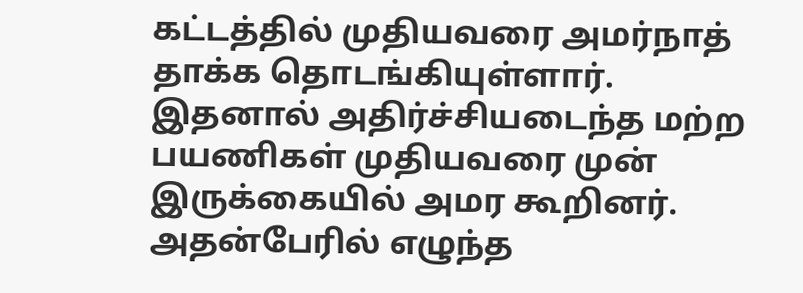கட்டத்தில் முதியவரை அமர்நாத் தாக்க தொடங்கியுள்ளார். இதனால் அதிர்ச்சியடைந்த மற்ற பயணிகள் முதியவரை முன் இருக்கையில் அமர கூறினர்.
அதன்பேரில் எழுந்த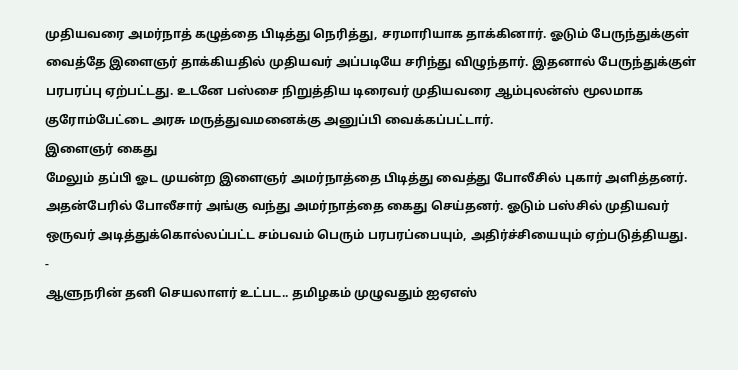முதியவரை அமர்நாத் கழுத்தை பிடித்து நெரித்து, சரமாரியாக தாக்கினார். ஓடும் பேருந்துக்குள் வைத்தே இளைஞர் தாக்கியதில் முதியவர் அப்படியே சரிந்து விழுந்தார். இதனால் பேருந்துக்குள் பரபரப்பு ஏற்பட்டது. உடனே பஸ்சை நிறுத்திய டிரைவர் முதியவரை ஆம்புலன்ஸ் மூலமாக குரோம்பேட்டை அரசு மருத்துவமனைக்கு அனுப்பி வைக்கப்பட்டார்.
இளைஞர் கைது
மேலும் தப்பி ஓட முயன்ற இளைஞர் அமர்நாத்தை பிடித்து வைத்து போலீசில் புகார் அளித்தனர். அதன்பேரில் போலீசார் அங்கு வந்து அமர்நாத்தை கைது செய்தனர். ஓடும் பஸ்சில் முதியவர் ஒருவர் அடித்துக்கொல்லப்பட்ட சம்பவம் பெரும் பரபரப்பையும், அதிர்ச்சியையும் ஏற்படுத்தியது.
-
ஆளுநரின் தனி செயலாளர் உட்பட.. தமிழகம் முழுவதும் ஐஏஎஸ்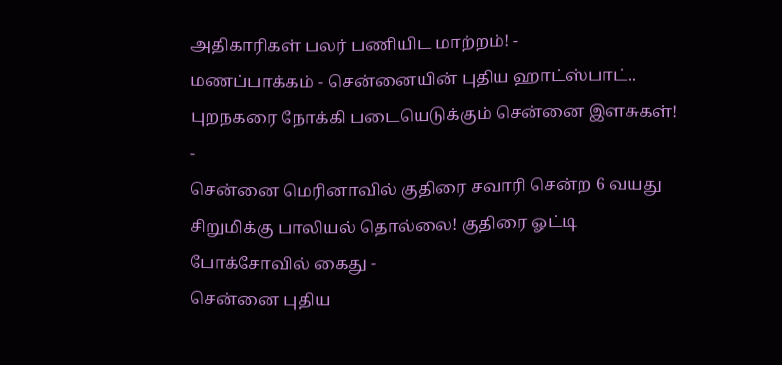அதிகாரிகள் பலர் பணியிட மாற்றம்! -
மணப்பாக்கம் - சென்னையின் புதிய ஹாட்ஸ்பாட்.. புறநகரை நோக்கி படையெடுக்கும் சென்னை இளசுகள்! -
சென்னை மெரினாவில் குதிரை சவாரி சென்ற 6 வயது சிறுமிக்கு பாலியல் தொல்லை! குதிரை ஓட்டி போக்சோவில் கைது -
சென்னை புதிய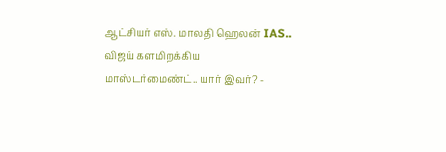ஆட்சியர் எஸ். மாலதி ஹெலன் IAS.. விஜய் களமிறக்கிய மாஸ்டர்மைண்ட்.. யார் இவர்? -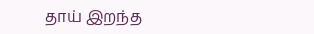தாய் இறந்த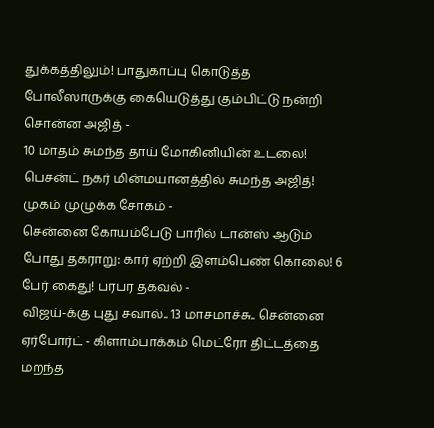துக்கத்திலும்! பாதுகாப்பு கொடுத்த போலீஸாருக்கு கையெடுத்து கும்பிட்டு நன்றி சொன்ன அஜித் -
10 மாதம் சுமந்த தாய் மோகினியின் உடலை! பெசன்ட் நகர் மின்மயானத்தில் சுமந்த அஜித்! முகம் முழுக்க சோகம் -
சென்னை கோயம்பேடு பாரில் டான்ஸ் ஆடும் போது தகராறு: கார் ஏற்றி இளம்பெண் கொலை! 6 பேர் கைது! பரபர தகவல் -
விஜய்-க்கு புது சவால்.. 13 மாசமாச்சு.. சென்னை ஏர்போர்ட் - கிளாம்பாக்கம் மெட்ரோ திட்டத்தை மறந்த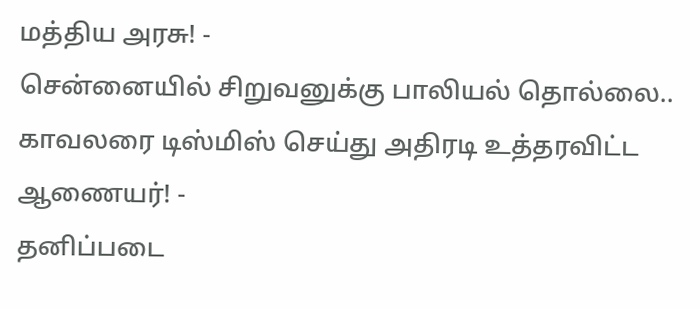மத்திய அரசு! -
சென்னையில் சிறுவனுக்கு பாலியல் தொல்லை.. காவலரை டிஸ்மிஸ் செய்து அதிரடி உத்தரவிட்ட ஆணையர்! -
தனிப்படை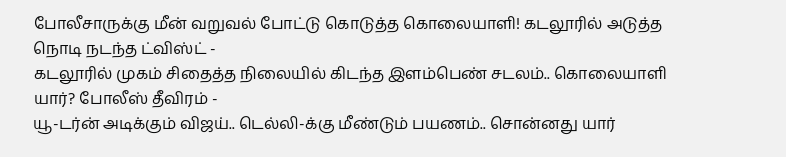போலீசாருக்கு மீன் வறுவல் போட்டு கொடுத்த கொலையாளி! கடலூரில் அடுத்த நொடி நடந்த ட்விஸ்ட் -
கடலூரில் முகம் சிதைத்த நிலையில் கிடந்த இளம்பெண் சடலம்.. கொலையாளி யார்? போலீஸ் தீவிரம் -
யூ-டர்ன் அடிக்கும் விஜய்.. டெல்லி-க்கு மீண்டும் பயணம்.. சொன்னது யார்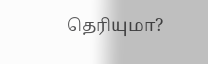தெரியுமா?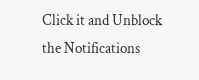Click it and Unblock the Notifications